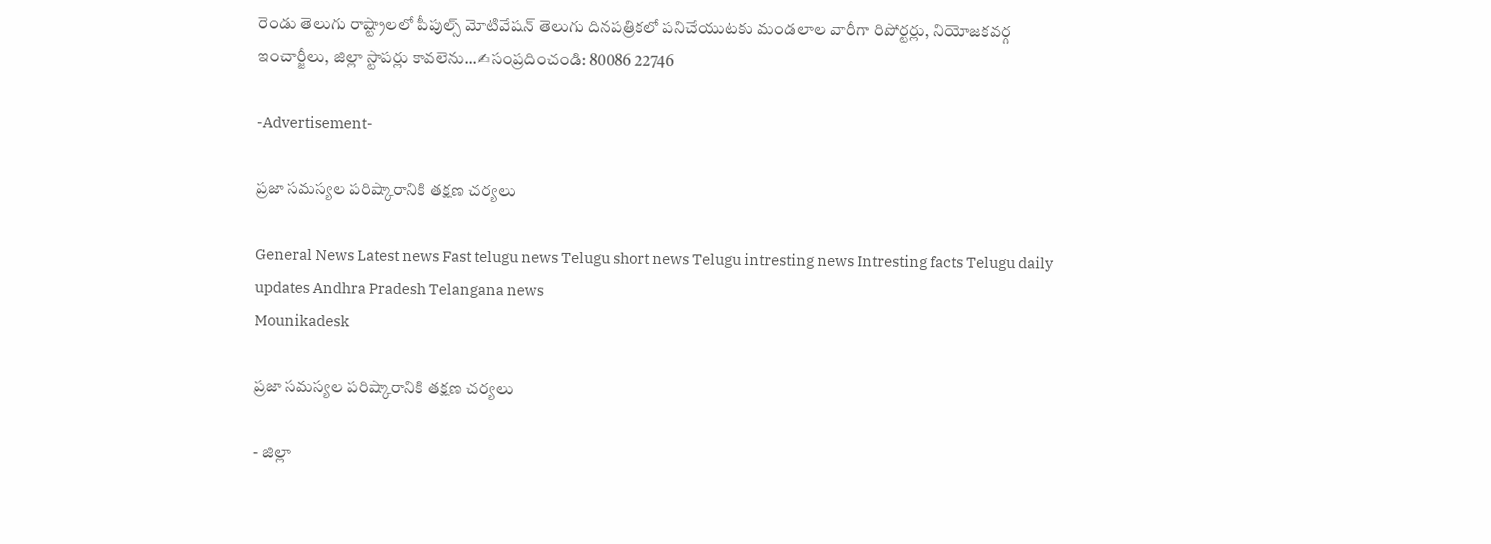రెండు తెలుగు రాష్ట్రాలలో పీపుల్స్ మోటివేషన్ తెలుగు దినపత్రికలో పనిచేయుటకు మండలాల వారీగా రిపోర్టర్లు, నియోజకవర్గ ఇంచార్జీలు, జిల్లా స్టాపర్లు కావలెను...✍సంప్రదించండి: 80086 22746

-Advertisement-

ప్రజా సమస్యల పరిష్కారానికి తక్షణ చర్యలు

General News Latest news Fast telugu news Telugu short news Telugu intresting news Intresting facts Telugu daily updates Andhra Pradesh Telangana news
Mounikadesk

ప్రజా సమస్యల పరిష్కారానికి తక్షణ చర్యలు

- జిల్లా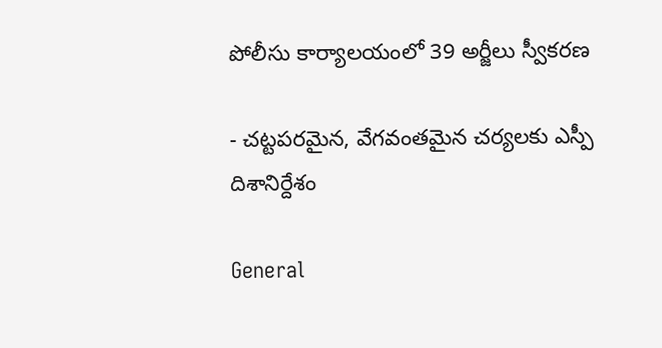పోలీసు కార్యాలయంలో 39 అర్జీలు స్వీకరణ

- చట్టపరమైన, వేగవంతమైన చర్యలకు ఎస్పీ దిశానిర్దేశం

General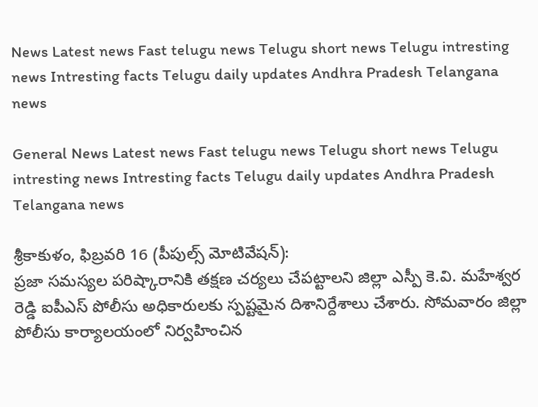News Latest news Fast telugu news Telugu short news Telugu intresting news Intresting facts Telugu daily updates Andhra Pradesh Telangana news

General News Latest news Fast telugu news Telugu short news Telugu intresting news Intresting facts Telugu daily updates Andhra Pradesh Telangana news

శ్రీకాకుళం, ఫిబ్రవరి 16 (పీపుల్స్ మోటివేషన్):
ప్రజా సమస్యల పరిష్కారానికి తక్షణ చర్యలు చేపట్టాలని జిల్లా ఎస్పీ కె.వి. మహేశ్వర రెడ్డి ఐపీఎస్ పోలీసు అధికారులకు స్పష్టమైన దిశానిర్దేశాలు చేశారు. సోమవారం జిల్లా పోలీసు కార్యాలయంలో నిర్వహించిన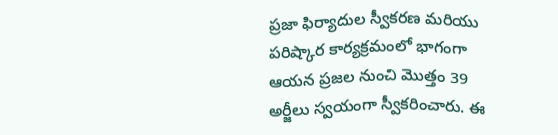ప్రజా ఫిర్యాదుల స్వీకరణ మరియు పరిష్కార కార్యక్రమంలో భాగంగా ఆయన ప్రజల నుంచి మొత్తం 39 అర్జీలు స్వయంగా స్వీకరించారు. ఈ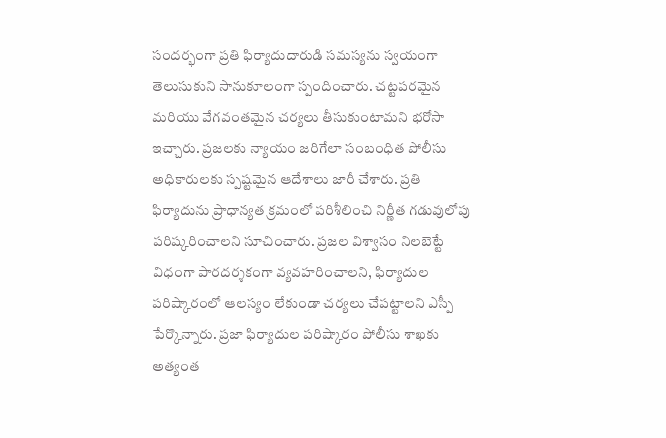సందర్భంగా ప్రతి ఫిర్యాదుదారుడి సమస్యను స్వయంగా తెలుసుకుని సానుకూలంగా స్పందించారు. చట్టపరమైన మరియు వేగవంతమైన చర్యలు తీసుకుంటామని భరోసా ఇచ్చారు. ప్రజలకు న్యాయం జరిగేలా సంబంధిత పోలీసు అధికారులకు స్పష్టమైన ఆదేశాలు జారీ చేశారు. ప్రతి ఫిర్యాదును ప్రాధాన్యత క్రమంలో పరిశీలించి నిర్ణీత గడువులోపు పరిష్కరించాలని సూచించారు. ప్రజల విశ్వాసం నిలబెట్టే విధంగా పారదర్శకంగా వ్యవహరించాలని, ఫిర్యాదుల పరిష్కారంలో ఆలస్యం లేకుండా చర్యలు చేపట్టాలని ఎస్పీ పేర్కొన్నారు. ప్రజా ఫిర్యాదుల పరిష్కారం పోలీసు శాఖకు అత్యంత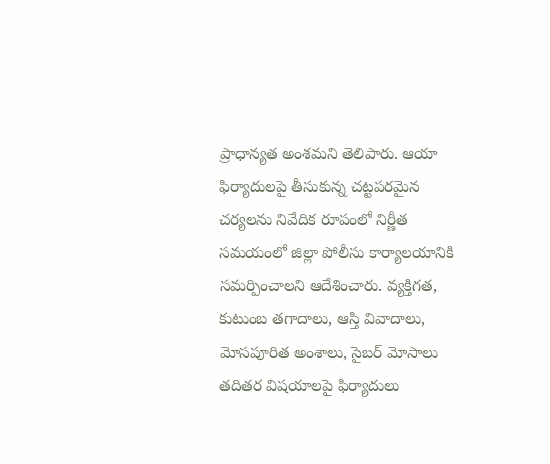ప్రాధాన్యత అంశమని తెలిపారు. ఆయా ఫిర్యాదులపై తీసుకున్న చట్టపరమైన చర్యలను నివేదిక రూపంలో నిర్ణీత సమయంలో జిల్లా పోలీసు కార్యాలయానికి సమర్పించాలని ఆదేశించారు. వ్యక్తిగత, కుటుంబ తగాదాలు, ఆస్తి వివాదాలు, మోసపూరిత అంశాలు, సైబర్ మోసాలు తదితర విషయాలపై ఫిర్యాదులు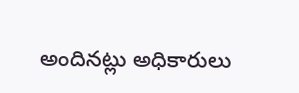అందినట్లు అధికారులు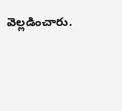వెల్లడించారు.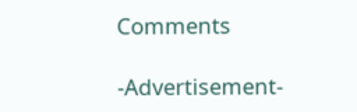Comments

-Advertisement-